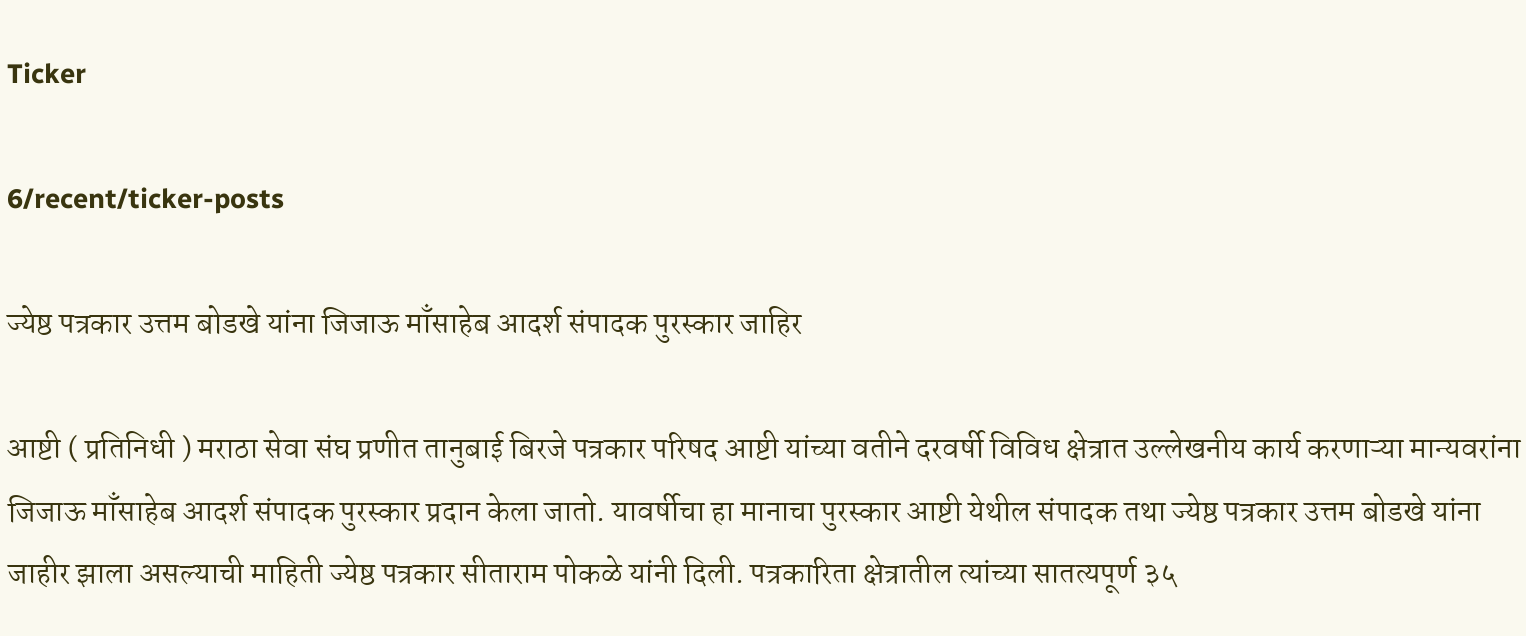Ticker

6/recent/ticker-posts

ज्येष्ठ पत्रकार उत्तम बोडखे यांना जिजाऊ माँसाहेब आदर्श संपादक पुरस्कार जाहिर

आष्टी ( प्रतिनिधी ) मराठा सेवा संघ प्रणीत तानुबाई बिरजे पत्रकार परिषद आष्टी यांच्या वतीने दरवर्षी विविध क्षेत्रात उल्लेखनीय कार्य करणाऱ्या मान्यवरांना जिजाऊ माँसाहेब आदर्श संपादक पुरस्कार प्रदान केला जातो. यावर्षीचा हा मानाचा पुरस्कार आष्टी येथील संपादक तथा ज्येष्ठ पत्रकार उत्तम बोडखे यांना जाहीर झाला असल्याची माहिती ज्येष्ठ पत्रकार सीताराम पोकळे यांनी दिली. पत्रकारिता क्षेत्रातील त्यांच्या सातत्यपूर्ण ३५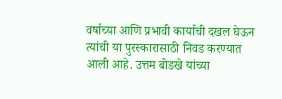वर्षाच्या आणि प्रभावी कार्याची दखल घेऊन त्यांची या पुरस्कारासाठी निवड करण्यात आली आहे. उत्तम बोडखे यांच्या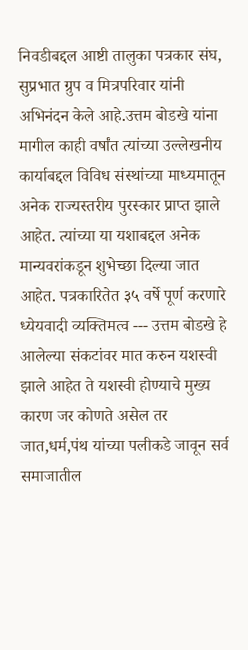निवडीबद्दल आष्टी तालुका पत्रकार संघ, सुप्रभात ग्रुप व मित्रपरिवार यांनी अभिनंदन केले आहे.उत्तम बोडखे यांना मागील काही वर्षांत त्यांच्या उल्लेखनीय कार्याबद्दल विविध संस्थांच्या माध्यमातून अनेक राज्यस्तरीय पुरस्कार प्राप्त झाले आहेत. त्यांच्या या यशाबद्दल अनेक मान्यवरांकडून शुभेच्छा दिल्या जात आहेत. पत्रकारितेत ३५ वर्षे पूर्ण करणारे ध्येयवादी व्यक्तिमत्व --- उत्तम बोडखे हे आलेल्या संकटांवर मात करुन यशस्वी झाले आहेत ते यशस्वी होण्याचे मुख्य कारण जर कोणते असेल तर जात,धर्म,पंथ यांच्या पलीकडे जावून सर्व समाजातील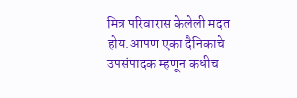मित्र परिवारास केलेली मदत होय.आपण एका दैनिकाचे उपसंपादक म्हणून कधीच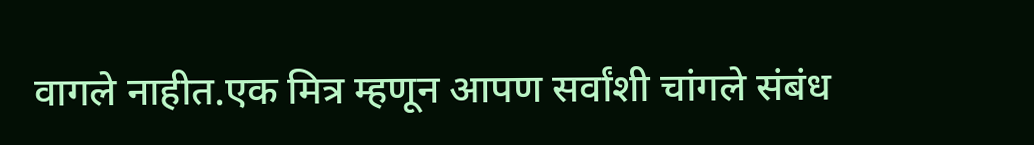वागले नाहीत.एक मित्र म्हणून आपण सर्वांशी चांगले संबंध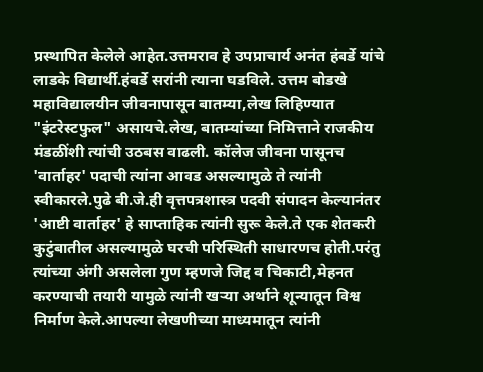प्रस्थापित केलेले आहेत.उत्तमराव हे उपप्राचार्य अनंत हंबर्डे यांचे लाडके विद्यार्थी.हंबर्डे सरांनी त्याना घडविले. उत्तम बोडखे महाविद्यालयीन जीवनापासून बातम्या,लेख लिहिण्यात "इंटरेस्टफुल" असायचे.लेख, बातम्यांच्या निमित्ताने राजकीय मंडळींशी त्यांची उठबस वाढली. कॉलेज जीवना पासूनच 'वार्ताहर' पदाची त्यांना आवड असल्यामुळे ते त्यांनी स्वीकारले.पुढे बी.जे.ही वृत्तपत्रशास्त्र पदवी संपादन केल्यानंतर 'आष्टी वार्ताहर' हे साप्ताहिक त्यांनी सुरू केले.ते एक शेतकरी कुटुंबातील असल्यामुळे घरची परिस्थिती साधारणच होती.परंतु त्यांच्या अंगी असलेला गुण म्हणजे जिद्द व चिकाटी,मेहनत करण्याची तयारी यामुळे त्यांनी खऱ्या अर्थाने शून्यातून विश्व निर्माण केले.आपल्या लेखणीच्या माध्यमातून त्यांनी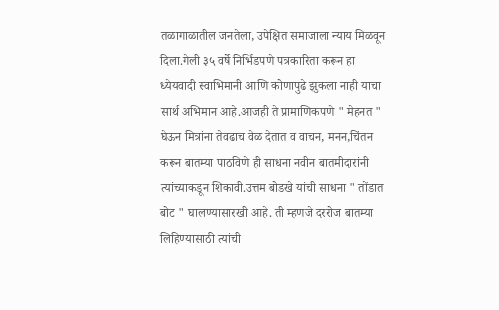तळागाळातील जनतेला, उपेक्षित समाजाला न्याय मिळवून दिला.गेली ३५ वर्षे निर्भिडपणे पत्रकारिता करून हा ध्येयवादी स्वाभिमानी आणि कोणापुढे झुकला नाही याचा सार्थ अभिमान आहे.आजही ते प्रामाणिकपणे " मेहनत " घेऊन मित्रांना तेवढाच वेळ देतात व वाचन, मनन,चिंतन करून बातम्या पाठविणे ही साधना नवीन बातमीदारांनी त्यांच्याकडून शिकावी.उत्तम बोडखे यांची साधना " तोंडात बोट " घालण्यासारखी आहे. ती म्हणजे दररोज बातम्या लिहिण्यासाठी त्यांची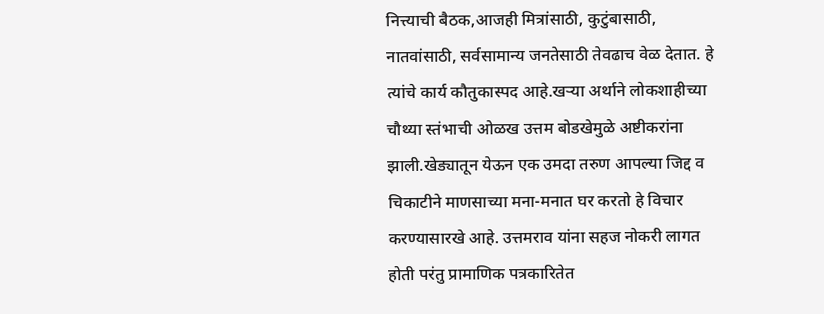नित्त्याची बैठक,आजही मित्रांसाठी, कुटुंबासाठी, नातवांसाठी, सर्वसामान्य जनतेसाठी तेवढाच वेळ देतात. हे त्यांचे कार्य कौतुकास्पद आहे.खऱ्या अर्थाने लोकशाहीच्या चौथ्या स्तंभाची ओळख उत्तम बोडखेमुळे अष्टीकरांना झाली.खेड्यातून येऊन एक उमदा तरुण आपल्या जिद्द व चिकाटीने माणसाच्या मना-मनात घर करतो हे विचार करण्यासारखे आहे. उत्तमराव यांना सहज नोकरी लागत होती परंतु प्रामाणिक पत्रकारितेत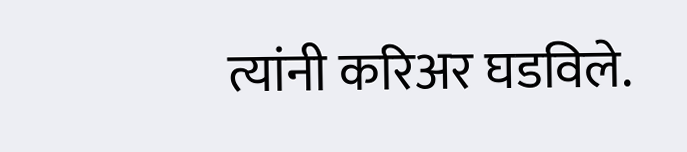त्यांनी करिअर घडविले.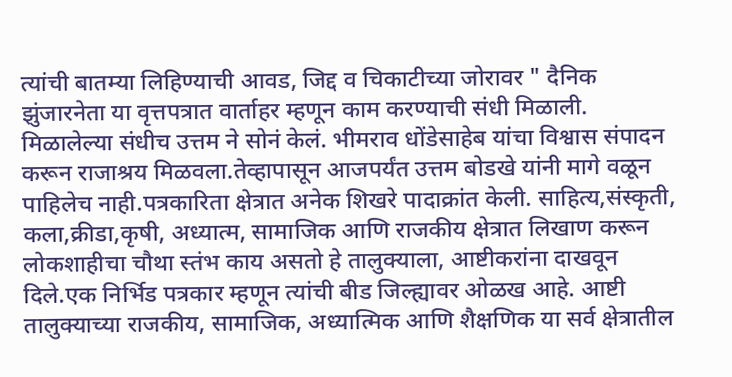त्यांची बातम्या लिहिण्याची आवड, जिद्द व चिकाटीच्या जोरावर " दैनिक झुंजारनेता या वृत्तपत्रात वार्ताहर म्हणून काम करण्याची संधी मिळाली. मिळालेल्या संधीच उत्तम ने सोनं केलं. भीमराव धोंडेसाहेब यांचा विश्वास संपादन करून राजाश्रय मिळवला.तेव्हापासून आजपर्यंत उत्तम बोडखे यांनी मागे वळून पाहिलेच नाही.पत्रकारिता क्षेत्रात अनेक शिखरे पादाक्रांत केली. साहित्य,संस्कृती, कला,क्रीडा,कृषी, अध्यात्म, सामाजिक आणि राजकीय क्षेत्रात लिखाण करून लोकशाहीचा चौथा स्तंभ काय असतो हे तालुक्याला, आष्टीकरांना दाखवून दिले.एक निर्भिड पत्रकार म्हणून त्यांची बीड जिल्ह्यावर ओळख आहे. आष्टी तालुक्याच्या राजकीय, सामाजिक, अध्यात्मिक आणि शैक्षणिक या सर्व क्षेत्रातील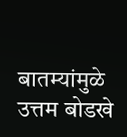बातम्यांमुळे उत्तम बोडखे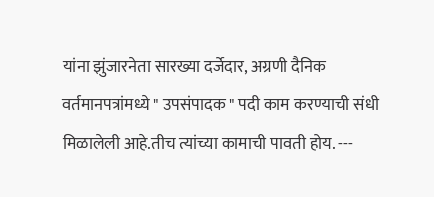यांना झुंजारनेता सारख्या दर्जेदार, अग्रणी दैनिक वर्तमानपत्रांमध्ये " उपसंपादक " पदी काम करण्याची संधी मिळालेली आहे.तीच त्यांच्या कामाची पावती होय. ---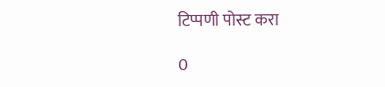टिप्पणी पोस्ट करा

0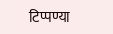टिप्पण्या